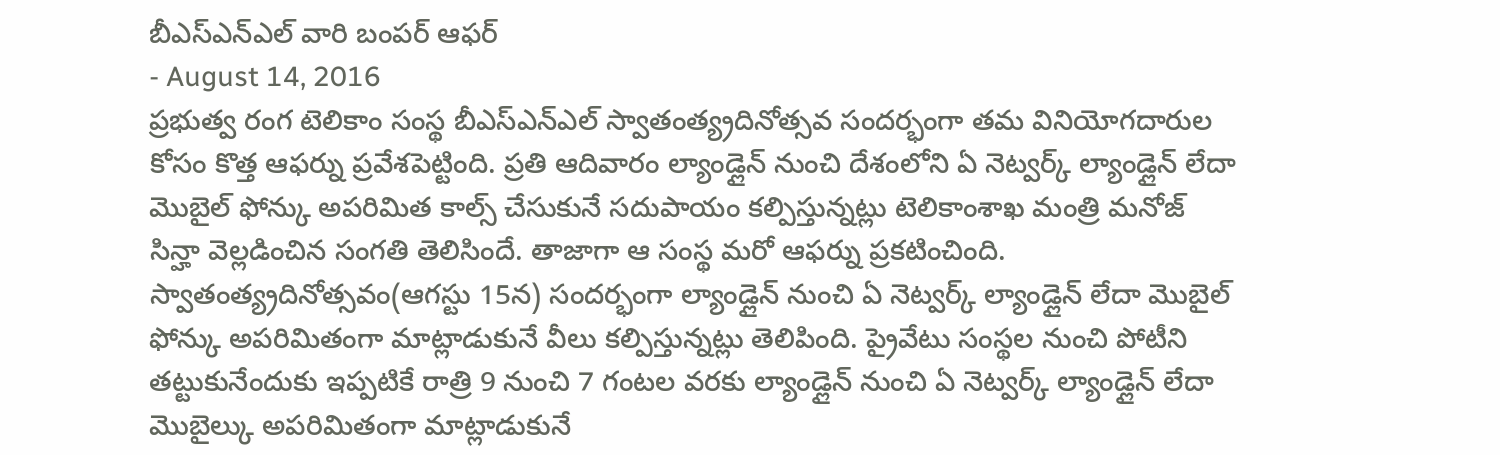బీఎస్ఎన్ఎల్ వారి బంపర్ ఆఫర్
- August 14, 2016
ప్రభుత్వ రంగ టెలికాం సంస్థ బీఎస్ఎన్ఎల్ స్వాతంత్య్రదినోత్సవ సందర్భంగా తమ వినియోగదారుల కోసం కొత్త ఆఫర్ను ప్రవేశపెట్టింది. ప్రతి ఆదివారం ల్యాండ్లైన్ నుంచి దేశంలోని ఏ నెట్వర్క్ ల్యాండ్లైన్ లేదా మొబైల్ ఫోన్కు అపరిమిత కాల్స్ చేసుకునే సదుపాయం కల్పిస్తున్నట్లు టెలికాంశాఖ మంత్రి మనోజ్ సిన్హా వెల్లడించిన సంగతి తెలిసిందే. తాజాగా ఆ సంస్థ మరో ఆఫర్ను ప్రకటించింది. స్వాతంత్య్రదినోత్సవం(ఆగస్టు 15న) సందర్భంగా ల్యాండ్లైన్ నుంచి ఏ నెట్వర్క్ ల్యాండ్లైన్ లేదా మొబైల్ ఫోన్కు అపరిమితంగా మాట్లాడుకునే వీలు కల్పిస్తున్నట్లు తెలిపింది. ప్రైవేటు సంస్థల నుంచి పోటీని తట్టుకునేందుకు ఇప్పటికే రాత్రి 9 నుంచి 7 గంటల వరకు ల్యాండ్లైన్ నుంచి ఏ నెట్వర్క్ ల్యాండ్లైన్ లేదా మొబైల్కు అపరిమితంగా మాట్లాడుకునే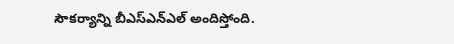సౌకర్యాన్ని బీఎస్ఎన్ఎల్ అందిస్తోంది.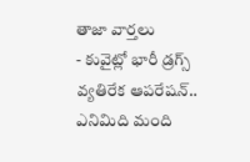తాజా వార్తలు
- కువైట్లో భారీ డ్రగ్స్ వ్యతిరేక ఆపరేషన్.. ఎనిమిది మంది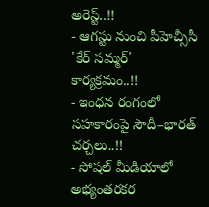అరెస్ట్..!!
- ఆగస్టు నుంచి పీహెచ్సీసీ 'కేర్ సమ్మర్' కార్యక్రమం..!!
- ఇంధన రంగంలో సహకారంపై సౌదీ–భారత్ చర్చలు..!!
- సోషల్ మీడియాలో అభ్యంతరకర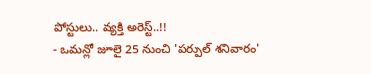పోస్టులు.. వ్యక్తి అరెస్ట్..!!
- ఒమన్లో జూలై 25 నుంచి 'పర్పుల్ శనివారం'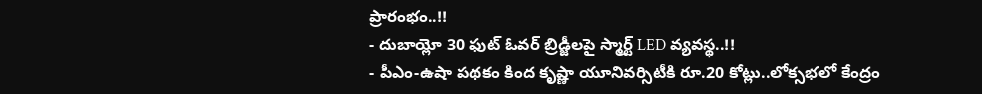ప్రారంభం..!!
- దుబాయ్లో 30 ఫుట్ ఓవర్ బ్రిడ్జీలపై స్మార్ట్ LED వ్యవస్థ..!!
- పీఎం-ఉషా పథకం కింద కృష్ణా యూనివర్సిటీకి రూ.20 కోట్లు..లోక్సభలో కేంద్రం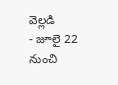వెల్లడి
- జూలై 22 నుంచి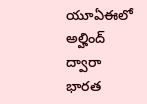యూఏఈలో అల్హింద్ ద్వారా భారత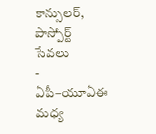కాన్సులర్, పాస్పోర్ట్ సేవలు
- ఏపీ–యూఏఈ మధ్య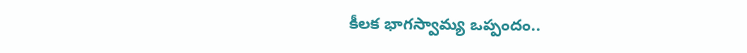కీలక భాగస్వామ్య ఒప్పందం..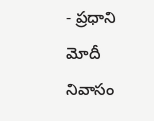- ప్రధాని మోదీ నివాసం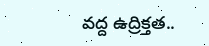వద్ద ఉద్రిక్తత..